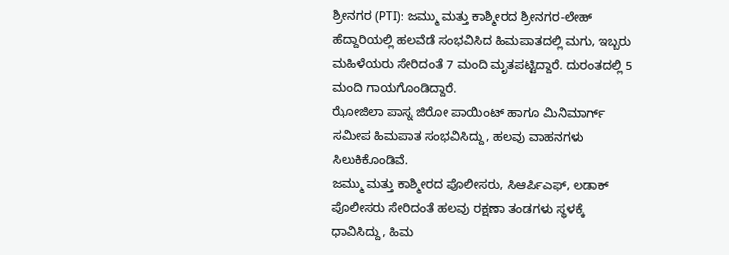ಶ್ರೀನಗರ (PTI): ಜಮ್ಮು ಮತ್ತು ಕಾಶ್ಮೀರದ ಶ್ರೀನಗರ-ಲೇಹ್ ಹೆದ್ದಾರಿಯಲ್ಲಿ ಹಲವೆಡೆ ಸಂಭವಿಸಿದ ಹಿಮಪಾತದಲ್ಲಿ ಮಗು, ಇಬ್ಬರು ಮಹಿಳೆಯರು ಸೇರಿದಂತೆ 7 ಮಂದಿ ಮೃತಪಟ್ಟಿದ್ದಾರೆ. ದುರಂತದಲ್ಲಿ 5 ಮಂದಿ ಗಾಯಗೊಂಡಿದ್ದಾರೆ.
ಝೋಜಿಲಾ ಪಾಸ್ನ ಜಿರೋ ಪಾಯಿಂಟ್ ಹಾಗೂ ಮಿನಿಮಾರ್ಗ್ ಸಮೀಪ ಹಿಮಪಾತ ಸಂಭವಿಸಿದ್ದು, ಹಲವು ವಾಹನಗಳು ಸಿಲುಕಿಕೊಂಡಿವೆ.
ಜಮ್ಮು ಮತ್ತು ಕಾಶ್ಮೀರದ ಪೊಲೀಸರು, ಸಿಆರ್ಪಿಎಫ್, ಲಡಾಕ್ ಪೊಲೀಸರು ಸೇರಿದಂತೆ ಹಲವು ರಕ್ಷಣಾ ತಂಡಗಳು ಸ್ಥಳಕ್ಕೆ ಧಾವಿಸಿದ್ದು, ಹಿಮ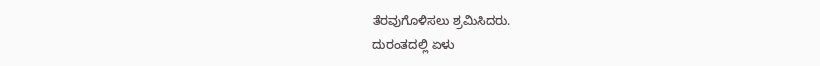ತೆರವುಗೊಳಿಸಲು ಶ್ರಮಿಸಿದರು.
ದುರಂತದಲ್ಲಿ ಏಳು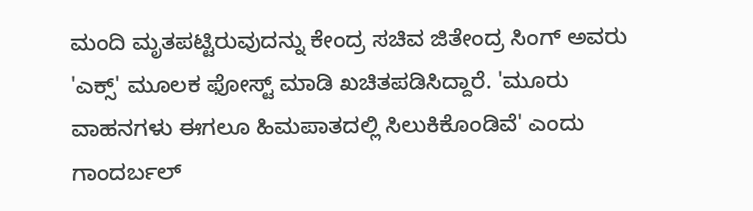ಮಂದಿ ಮೃತಪಟ್ಟಿರುವುದನ್ನು ಕೇಂದ್ರ ಸಚಿವ ಜಿತೇಂದ್ರ ಸಿಂಗ್ ಅವರು 'ಎಕ್ಸ್' ಮೂಲಕ ಫೋಸ್ಟ್ ಮಾಡಿ ಖಚಿತಪಡಿಸಿದ್ದಾರೆ. 'ಮೂರು ವಾಹನಗಳು ಈಗಲೂ ಹಿಮಪಾತದಲ್ಲಿ ಸಿಲುಕಿಕೊಂಡಿವೆ' ಎಂದು ಗಾಂದರ್ಬಲ್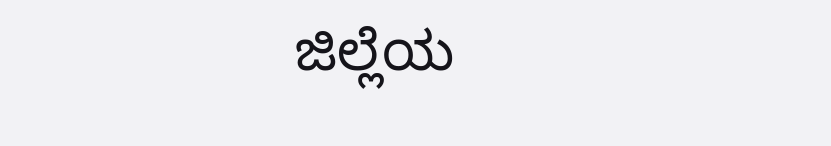ಜಿಲ್ಲೆಯ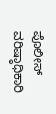ಪೊಲೀಸ್ ವರಿಷ್ಠಾಧಿಕಾರಿ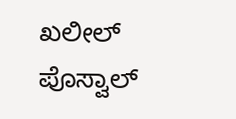ಖಲೀಲ್ ಪೊಸ್ವಾಲ್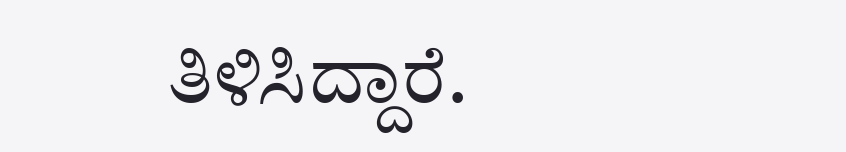ತಿಳಿಸಿದ್ದಾರೆ.